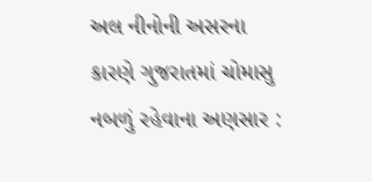અલ નીનોની અસરના કારણે ગુજરાતમાં ચોમાસુ નબળું રહેવાના અણસાર :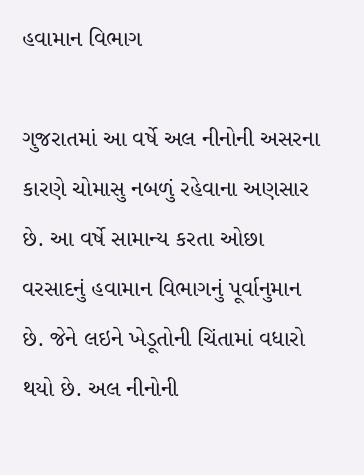હવામાન વિભાગ

ગુજરાતમાં આ વર્ષે અલ નીનોની અસરના કારણે ચોમાસુ નબળું રહેવાના અણસાર છે. આ વર્ષે સામાન્ય કરતા ઓછા વરસાદનું હવામાન વિભાગનું પૂર્વાનુમાન છે. જેને લઇને ખેડૂતોની ચિંતામાં વધારો થયો છે. અલ નીનોની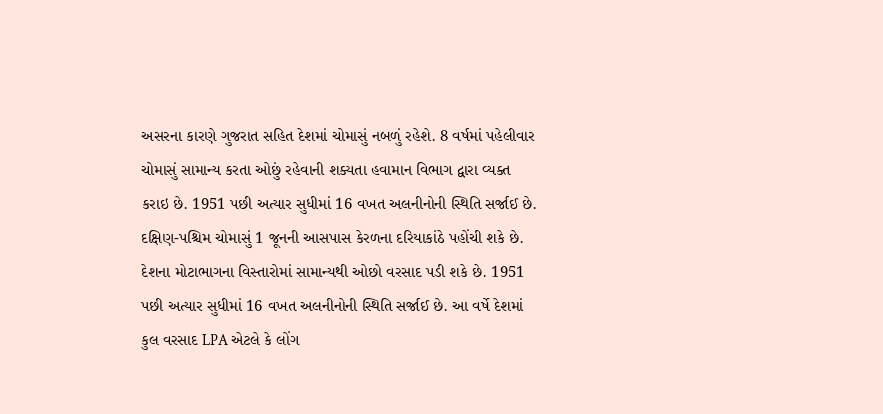અસરના કારણે ગુજરાત સહિત દેશમાં ચોમાસું નબળું રહેશે. 8 વર્ષમાં પહેલીવાર ચોમાસું સામાન્ય કરતા ઓછું રહેવાની શક્યતા હવામાન વિભાગ દ્વારા વ્યક્ત કરાઇ છે. 1951 પછી અત્યાર સુધીમાં 16 વખત અલનીનોની સ્થિતિ સર્જાઈ છે.
દક્ષિણ-પશ્ચિમ ચોમાસું 1 જૂનની આસપાસ કેરળના દરિયાકાંઠે પહોંચી શકે છે. દેશના મોટાભાગના વિસ્તારોમાં સામાન્યથી ઓછો વરસાદ પડી શકે છે. 1951 પછી અત્યાર સુધીમાં 16 વખત અલનીનોની સ્થિતિ સર્જાઈ છે. આ વર્ષે દેશમાં કુલ વરસાદ LPA એટલે કે લોંગ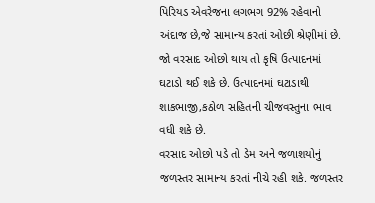પિરિયડ એવરેજના લગભગ 92% રહેવાનો અંદાજ છે,જે સામાન્ય કરતાં ઓછી શ્રેણીમાં છે. જો વરસાદ ઓછો થાય તો કૃષિ ઉત્પાદનમાં ઘટાડો થઈ શકે છે. ઉત્પાદનમાં ઘટાડાથી શાકભાજી,કઠોળ સહિતની ચીજવસ્તુના ભાવ વધી શકે છે.
વરસાદ ઓછો પડે તો ડેમ અને જળાશયોનું જળસ્તર સામાન્ય કરતાં નીચે રહી શકે. જળસ્તર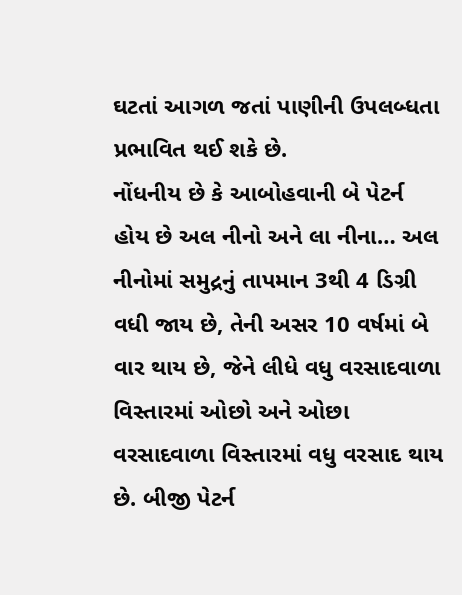ઘટતાં આગળ જતાં પાણીની ઉપલબ્ધતા પ્રભાવિત થઈ શકે છે.
નોંધનીય છે કે આબોહવાની બે પેટર્ન હોય છે અલ નીનો અને લા નીના… અલ નીનોમાં સમુદ્રનું તાપમાન 3થી 4 ડિગ્રી વધી જાય છે, તેની અસર 10 વર્ષમાં બે વાર થાય છે, જેને લીધે વધુ વરસાદવાળા વિસ્તારમાં ઓછો અને ઓછા વરસાદવાળા વિસ્તારમાં વધુ વરસાદ થાય છે. બીજી પેટર્ન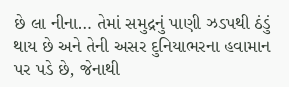છે લા નીના… તેમાં સમુદ્રનું પાણી ઝડપથી ઠંડું થાય છે અને તેની અસર દુનિયાભરના હવામાન પર પડે છે, જેનાથી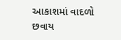આકાશમાં વાદળો છવાય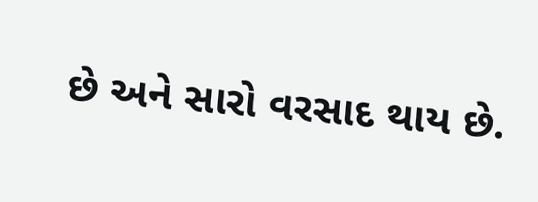છે અને સારો વરસાદ થાય છે.